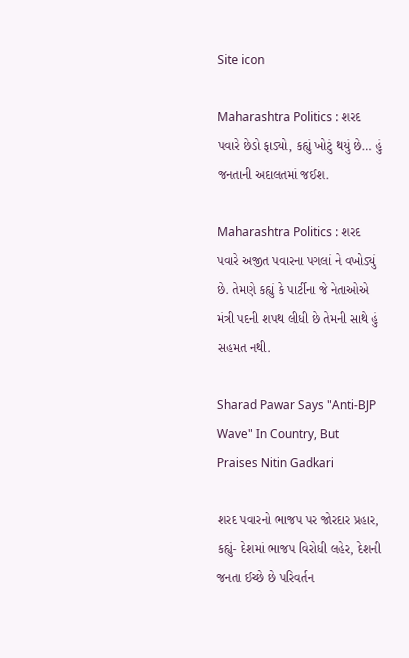Site icon

Maharashtra Politics : શરદ પવારે છેડો ફાડ્યો, કહ્યું ખોટું થયું છે… હું જનતાની અદાલતમાં જઈશ.

Maharashtra Politics : શરદ પવારે અજીત પવારના પગલાં ને વખોડ્યું છે. તેમણે કહ્યું કે પાર્ટીના જે નેતાઓએ મંત્રી પદની શપથ લીધી છે તેમની સાથે હું સહમત નથી.

Sharad Pawar Says "Anti-BJP Wave" In Country, But Praises Nitin Gadkari

શરદ પવારનો ભાજપ પર જોરદાર પ્રહાર, કહ્યું- દેશમાં ભાજપ વિરોધી લહેર, દેશની જનતા ઈચ્છે છે પરિવર્તન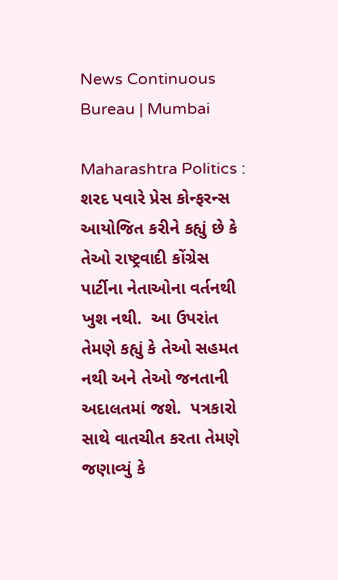News Continuous Bureau | Mumbai

Maharashtra Politics :  શરદ પવારે પ્રેસ કોન્ફરન્સ આયોજિત કરીને કહ્યું છે કે તેઓ રાષ્ટ્રવાદી કોંગ્રેસ પાર્ટીના નેતાઓના વર્તનથી ખુશ નથી.  આ ઉપરાંત તેમણે કહ્યું કે તેઓ સહમત નથી અને તેઓ જનતાની અદાલતમાં જશે.  પત્રકારો સાથે વાતચીત કરતા તેમણે જણાવ્યું કે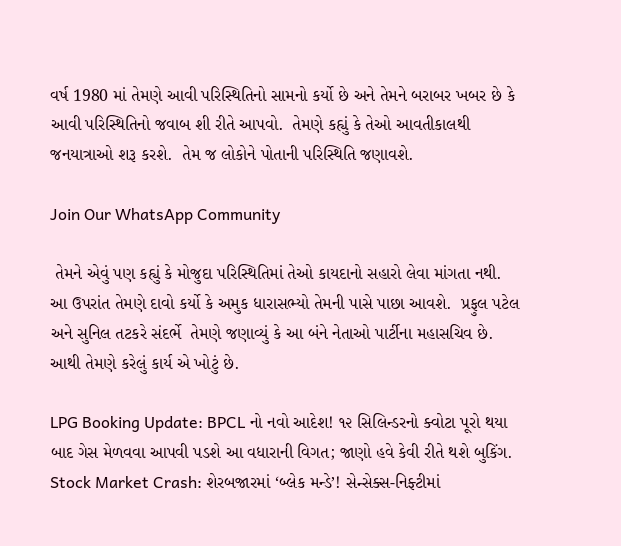વર્ષ 1980 માં તેમણે આવી પરિસ્થિતિનો સામનો કર્યો છે અને તેમને બરાબર ખબર છે કે આવી પરિસ્થિતિનો જવાબ શી રીતે આપવો.  તેમણે કહ્યું કે તેઓ આવતીકાલથી જનયાત્રાઓ શરૂ કરશે.  તેમ જ લોકોને પોતાની પરિસ્થિતિ જણાવશે.

Join Our WhatsApp Community

 તેમને એવું પણ કહ્યું કે મોજુદા પરિસ્થિતિમાં તેઓ કાયદાનો સહારો લેવા માંગતા નથી.  આ ઉપરાંત તેમણે દાવો કર્યો કે અમુક ધારાસભ્યો તેમની પાસે પાછા આવશે.  પ્રફુલ પટેલ અને સુનિલ તટકરે સંદર્ભે  તેમણે જણાવ્યું કે આ બંને નેતાઓ પાર્ટીના મહાસચિવ છે.  આથી તેમણે કરેલું કાર્ય એ ખોટું છે.

LPG Booking Update: BPCL નો નવો આદેશ! ૧૨ સિલિન્ડરનો ક્વોટા પૂરો થયા બાદ ગેસ મેળવવા આપવી પડશે આ વધારાની વિગત; જાણો હવે કેવી રીતે થશે બુકિંગ.
Stock Market Crash: શેરબજારમાં ‘બ્લેક મન્ડે’! સેન્સેક્સ-નિફ્ટીમાં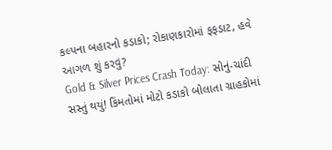કલ્પના બહારનો કડાકો; રોકાણકારોમાં ફફડાટ, હવે આગળ શું કરવું?
Gold & Silver Prices Crash Today: સોનું-ચાંદી સસ્તું થયું! કિંમતોમાં મોટો કડાકો બોલાતા ગ્રાહકોમાં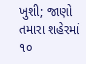ખુશી; જાણો તમારા શહેરમાં ૧૦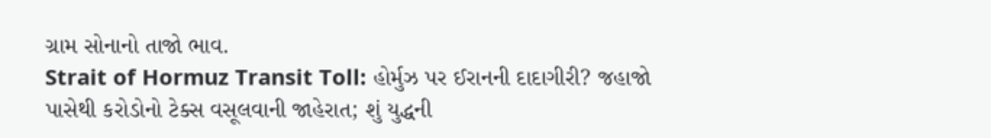ગ્રામ સોનાનો તાજો ભાવ.
Strait of Hormuz Transit Toll: હોર્મુઝ પર ઈરાનની દાદાગીરી? જહાજો પાસેથી કરોડોનો ટેક્સ વસૂલવાની જાહેરાત; શું યુદ્ધની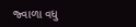જ્વાળા વધુ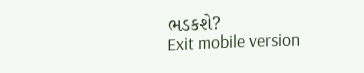ભડકશે?
Exit mobile version